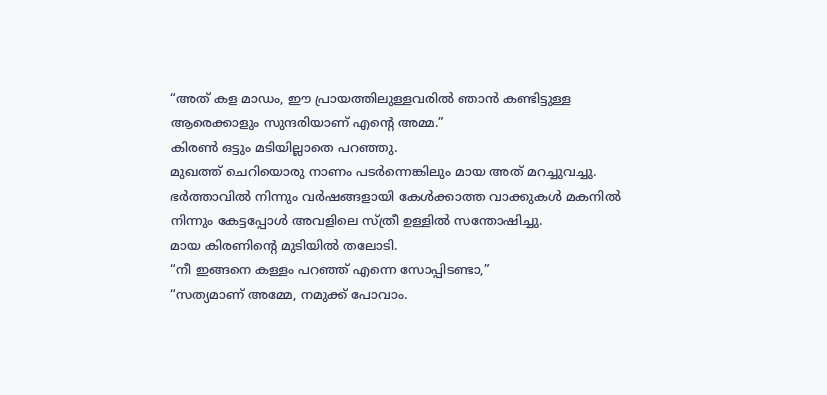“അത് കള മാഡം, ഈ പ്രായത്തിലുള്ളവരിൽ ഞാൻ കണ്ടിട്ടുള്ള ആരെക്കാളും സുന്ദരിയാണ് എന്റെ അമ്മ.”
കിരൺ ഒട്ടും മടിയില്ലാതെ പറഞ്ഞു.
മുഖത്ത് ചെറിയൊരു നാണം പടർന്നെങ്കിലും മായ അത് മറച്ചുവച്ചു.
ഭർത്താവിൽ നിന്നും വർഷങ്ങളായി കേൾക്കാത്ത വാക്കുകൾ മകനിൽ നിന്നും കേട്ടപ്പോൾ അവളിലെ സ്ത്രീ ഉള്ളിൽ സന്തോഷിച്ചു.
മായ കിരണിന്റെ മുടിയിൽ തലോടി.
“നീ ഇങ്ങനെ കള്ളം പറഞ്ഞ് എന്നെ സോപ്പിടണ്ടാ,”
“സത്യമാണ് അമ്മേ, നമുക്ക് പോവാം.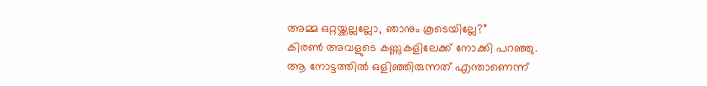അമ്മ ഒറ്റയ്ക്കല്ലല്ലോ, ഞാനും കൂടെയില്ലേ?”
കിരൺ അവളുടെ കണ്ണുകളിലേക്ക് നോക്കി പറഞ്ഞു.
ആ നോട്ടത്തിൽ ഒളിഞ്ഞിരുന്നത് എന്താണെന്ന്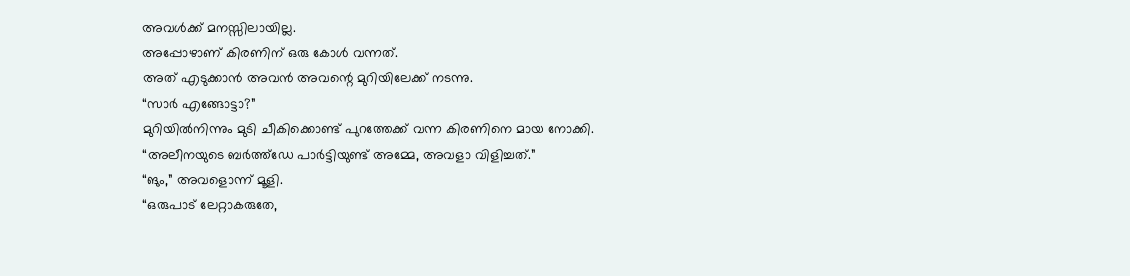അവൾക്ക് മനസ്സിലായില്ല.
അപ്പോഴാണ് കിരണിന് ഒരു കോൾ വന്നത്.
അത് എടുക്കാൻ അവൻ അവന്റെ മുറിയിലേക്ക് നടന്നു.
“സാർ എങ്ങോട്ടാ?”
മുറിയിൽനിന്നും മുടി ചീകിക്കൊണ്ട് പുറത്തേക്ക് വന്ന കിരണിനെ മായ നോക്കി.
“അലീനയുടെ ബർത്ത്ഡേ പാർട്ടിയുണ്ട് അമ്മേ, അവളാ വിളിച്ചത്.”
“ങും,” അവളൊന്ന് മൂളി.
“ഒരുപാട് ലേറ്റാകരുതേ,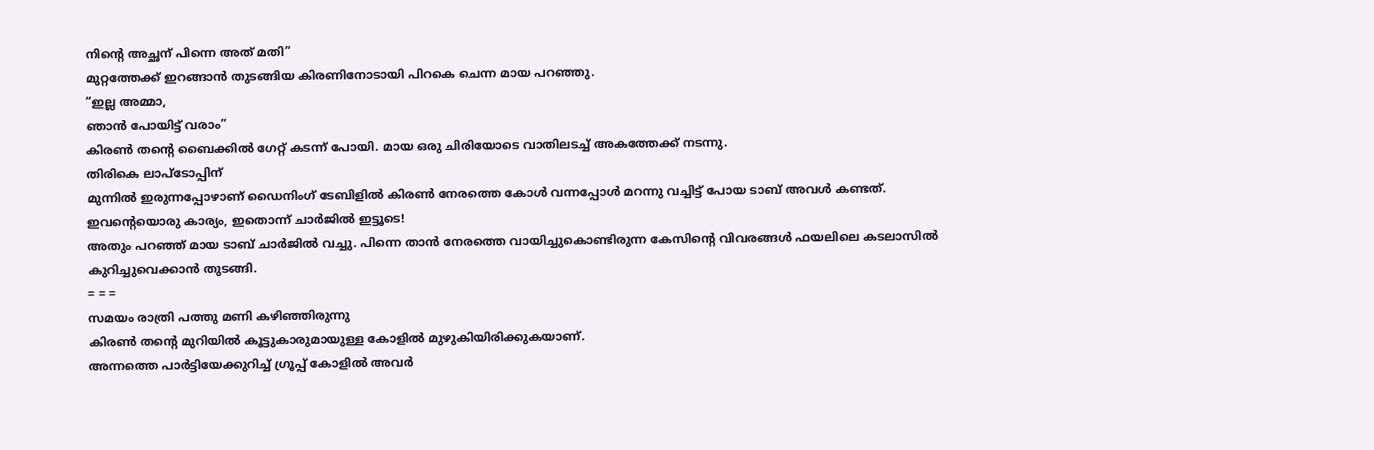നിന്റെ അച്ഛന് പിന്നെ അത് മതി”
മുറ്റത്തേക്ക് ഇറങ്ങാൻ തുടങ്ങിയ കിരണിനോടായി പിറകെ ചെന്ന മായ പറഞ്ഞു.
“ഇല്ല അമ്മാ,
ഞാൻ പോയിട്ട് വരാം”
കിരൺ തന്റെ ബൈക്കിൽ ഗേറ്റ് കടന്ന് പോയി. മായ ഒരു ചിരിയോടെ വാതിലടച്ച് അകത്തേക്ക് നടന്നു.
തിരികെ ലാപ്ടോപ്പിന്
മുന്നിൽ ഇരുന്നപ്പോഴാണ് ഡൈനിംഗ് ടേബിളിൽ കിരൺ നേരത്തെ കോൾ വന്നപ്പോൾ മറന്നു വച്ചിട്ട് പോയ ടാബ് അവൾ കണ്ടത്.
ഇവന്റെയൊരു കാര്യം, ഇതൊന്ന് ചാർജിൽ ഇട്ടൂടെ!
അതും പറഞ്ഞ് മായ ടാബ് ചാർജിൽ വച്ചു. പിന്നെ താൻ നേരത്തെ വായിച്ചുകൊണ്ടിരുന്ന കേസിന്റെ വിവരങ്ങൾ ഫയലിലെ കടലാസിൽ കുറിച്ചുവെക്കാൻ തുടങ്ങി.
= = =
സമയം രാത്രി പത്തു മണി കഴിഞ്ഞിരുന്നു
കിരൺ തന്റെ മുറിയിൽ കൂട്ടുകാരുമായുള്ള കോളിൽ മുഴുകിയിരിക്കുകയാണ്.
അന്നത്തെ പാർട്ടിയേക്കുറിച്ച് ഗ്രൂപ്പ് കോളിൽ അവർ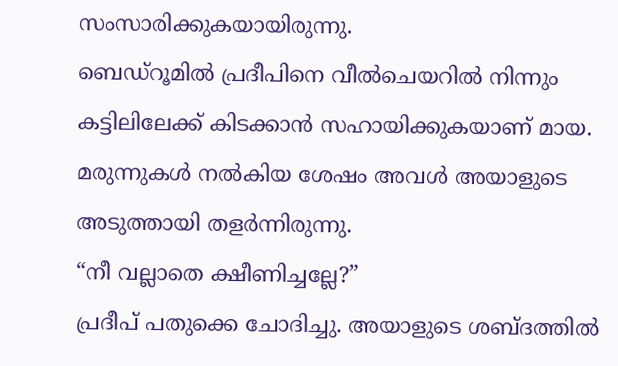സംസാരിക്കുകയായിരുന്നു.
ബെഡ്റൂമിൽ പ്രദീപിനെ വീൽചെയറിൽ നിന്നും കട്ടിലിലേക്ക് കിടക്കാൻ സഹായിക്കുകയാണ് മായ.
മരുന്നുകൾ നൽകിയ ശേഷം അവൾ അയാളുടെ അടുത്തായി തളർന്നിരുന്നു.
“നീ വല്ലാതെ ക്ഷീണിച്ചല്ലേ?”
പ്രദീപ് പതുക്കെ ചോദിച്ചു. അയാളുടെ ശബ്ദത്തിൽ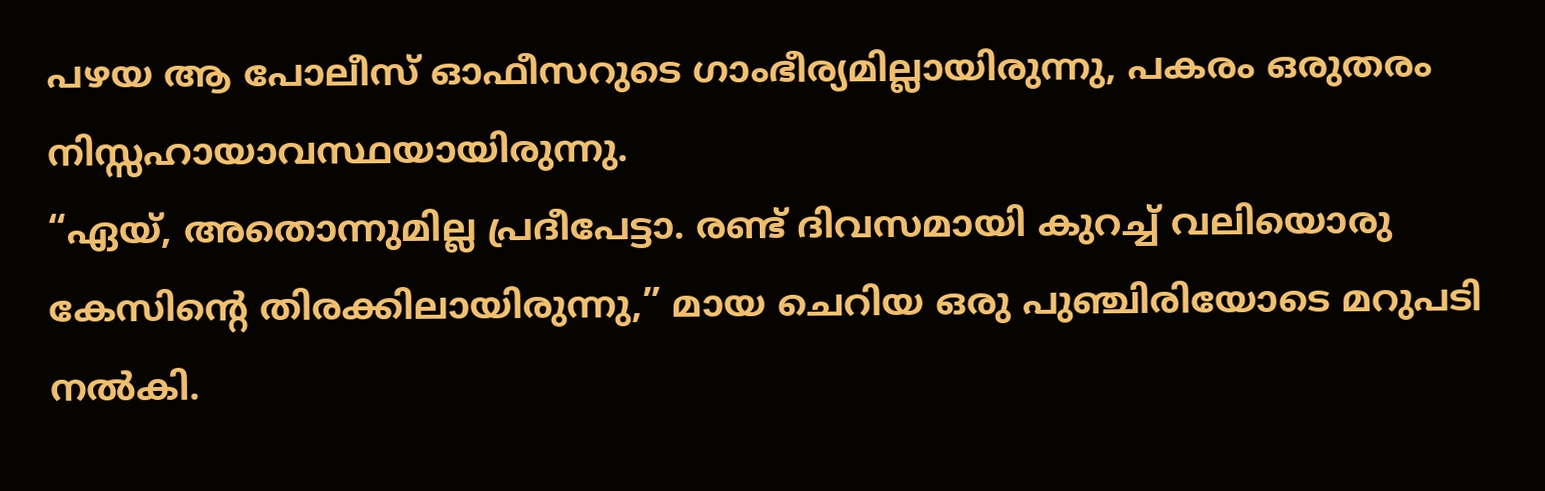പഴയ ആ പോലീസ് ഓഫീസറുടെ ഗാംഭീര്യമില്ലായിരുന്നു, പകരം ഒരുതരം നിസ്സഹായാവസ്ഥയായിരുന്നു.
“ഏയ്, അതൊന്നുമില്ല പ്രദീപേട്ടാ. രണ്ട് ദിവസമായി കുറച്ച് വലിയൊരു കേസിന്റെ തിരക്കിലായിരുന്നു,” മായ ചെറിയ ഒരു പുഞ്ചിരിയോടെ മറുപടി നൽകി.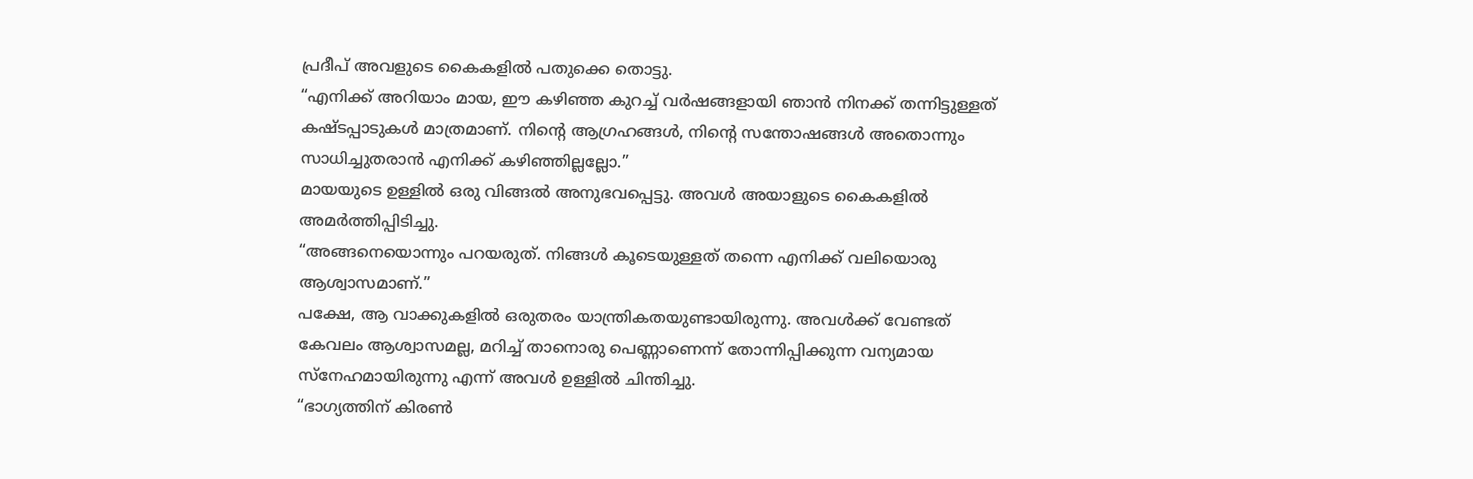പ്രദീപ് അവളുടെ കൈകളിൽ പതുക്കെ തൊട്ടു.
“എനിക്ക് അറിയാം മായ, ഈ കഴിഞ്ഞ കുറച്ച് വർഷങ്ങളായി ഞാൻ നിനക്ക് തന്നിട്ടുള്ളത് കഷ്ടപ്പാടുകൾ മാത്രമാണ്. നിന്റെ ആഗ്രഹങ്ങൾ, നിന്റെ സന്തോഷങ്ങൾ അതൊന്നും സാധിച്ചുതരാൻ എനിക്ക് കഴിഞ്ഞില്ലല്ലോ.”
മായയുടെ ഉള്ളിൽ ഒരു വിങ്ങൽ അനുഭവപ്പെട്ടു. അവൾ അയാളുടെ കൈകളിൽ അമർത്തിപ്പിടിച്ചു.
“അങ്ങനെയൊന്നും പറയരുത്. നിങ്ങൾ കൂടെയുള്ളത് തന്നെ എനിക്ക് വലിയൊരു ആശ്വാസമാണ്.”
പക്ഷേ, ആ വാക്കുകളിൽ ഒരുതരം യാന്ത്രികതയുണ്ടായിരുന്നു. അവൾക്ക് വേണ്ടത് കേവലം ആശ്വാസമല്ല, മറിച്ച് താനൊരു പെണ്ണാണെന്ന് തോന്നിപ്പിക്കുന്ന വന്യമായ സ്നേഹമായിരുന്നു എന്ന് അവൾ ഉള്ളിൽ ചിന്തിച്ചു.
“ഭാഗ്യത്തിന് കിരൺ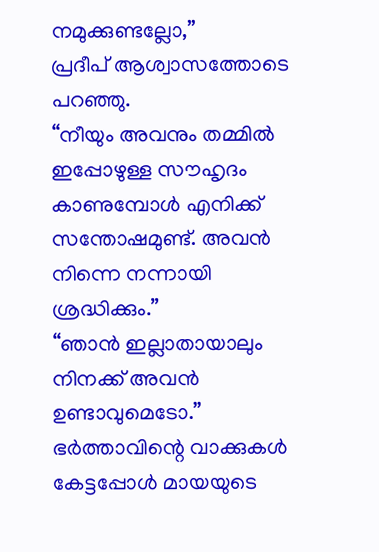നമുക്കുണ്ടല്ലോ,”
പ്രദീപ് ആശ്വാസത്തോടെ പറഞ്ഞു.
“നീയും അവനും തമ്മിൽ ഇപ്പോഴുള്ള സൗഹൃദം കാണുമ്പോൾ എനിക്ക് സന്തോഷമുണ്ട്. അവൻ നിന്നെ നന്നായി ശ്രദ്ധിക്കും.”
“ഞാൻ ഇല്ലാതായാലും നിനക്ക് അവൻ ഉണ്ടാവുമെടോ.”
ഭർത്താവിന്റെ വാക്കുകൾ കേട്ടപ്പോൾ മായയുടെ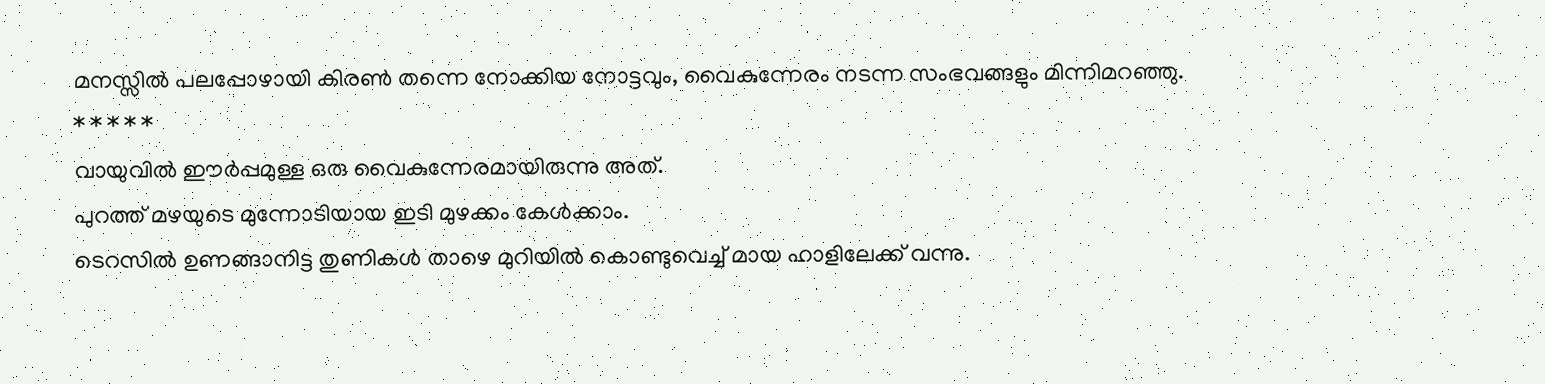മനസ്സിൽ പലപ്പോഴായി കിരൺ തന്നെ നോക്കിയ നോട്ടവും, വൈകുന്നേരം നടന്ന സംഭവങ്ങളും മിന്നിമറഞ്ഞു.
* * * * *
വായുവിൽ ഈർപ്പമുള്ള ഒരു വൈകുന്നേരമായിരുന്നു അത്.
പുറത്ത് മഴയുടെ മുന്നോടിയായ ഇടി മുഴക്കം കേൾക്കാം.
ടെറസിൽ ഉണങ്ങാനിട്ട തുണികൾ താഴെ മുറിയിൽ കൊണ്ടുവെച്ച് മായ ഹാളിലേക്ക് വന്നു.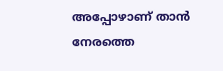അപ്പോഴാണ് താൻ നേരത്തെ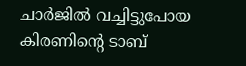ചാർജിൽ വച്ചിട്ടുപോയ കിരണിന്റെ ടാബ്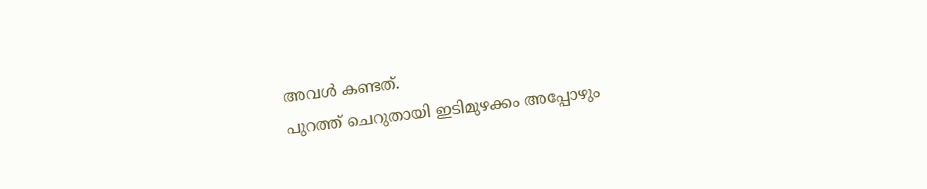അവൾ കണ്ടത്.
പുറത്ത് ചെറുതായി ഇടിമുഴക്കം അപ്പോഴും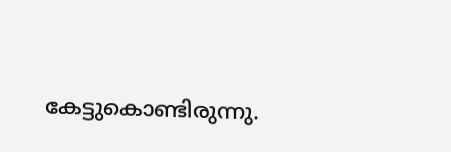കേട്ടുകൊണ്ടിരുന്നു.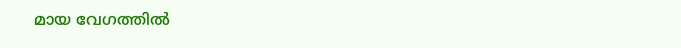മായ വേഗത്തിൽ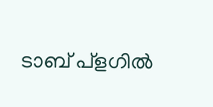ടാബ് പ്ളഗിൽ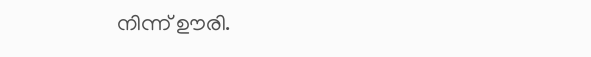നിന്ന് ഊരി.